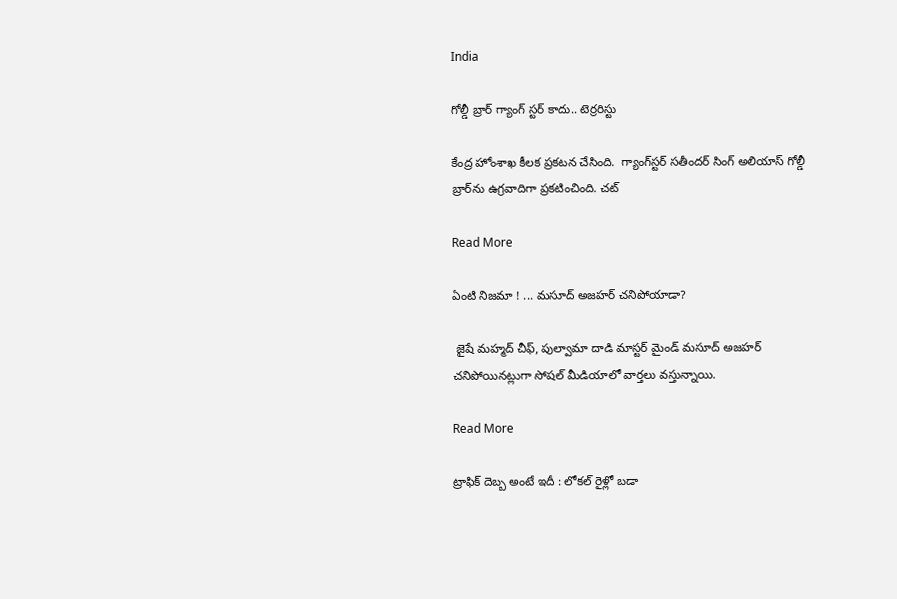India

గోల్డీ బ్రార్ గ్యాంగ్ స్టర్ కాదు.. టెర్రరిస్టు

కేంద్ర హోంశాఖ కీలక ప్రకటన చేసింది.  గ్యాంగ్‌స్టర్ సతీందర్‌ సింగ్‌ అలియాస్‌ గోల్డీ బ్రార్‌ను ఉగ్రవాదిగా ప్రకటించింది. చట్

Read More

ఏంటి నిజమా ! ... మసూద్ అజహర్‌ చనిపోయాడా?

 జైషే మహ్మద్‌ చీఫ్‌, పుల్వామా దాడి మాస్టర్‌ మైండ్‌ మసూద్‌ అజహర్‌ చనిపోయినట్లుగా సోషల్ మీడియాలో వార్తలు వస్తున్నాయి.

Read More

ట్రాఫిక్ దెబ్బ అంటే ఇదీ : లోకల్ రైళ్లో బడా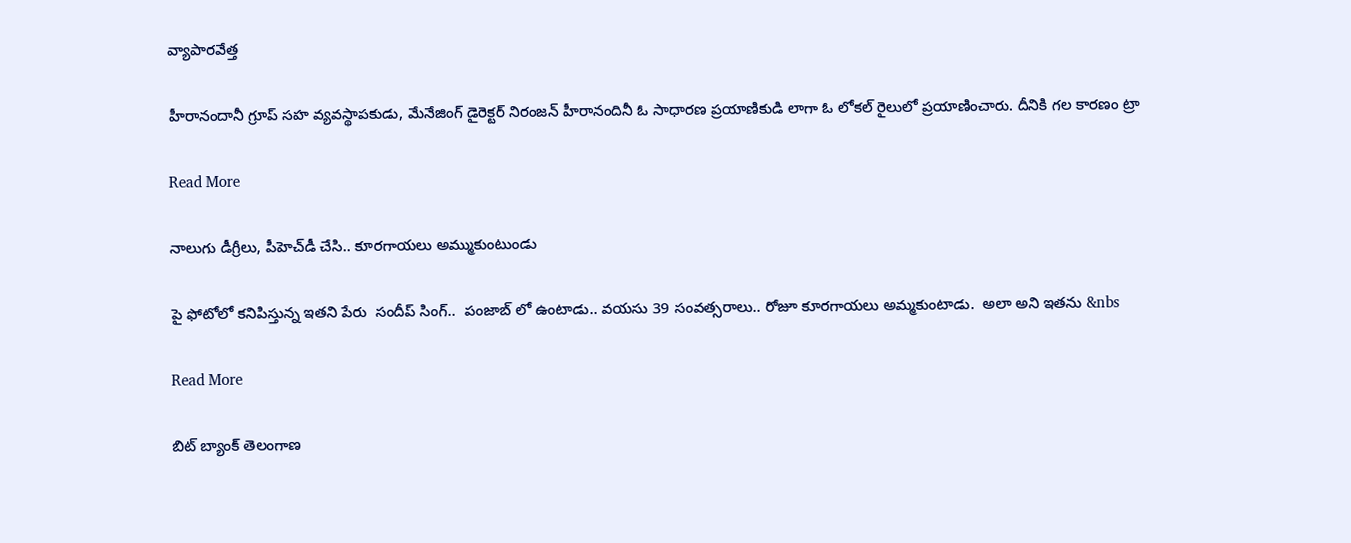వ్యాపారవేత్త

హీరానందానీ గ్రూప్ సహ వ్యవస్థాపకుడు, మేనేజింగ్ డైరెక్టర్ నిరంజన్ హీరానందినీ ఓ సాధారణ ప్రయాణికుడి లాగా ఓ లోకల్ రైలులో ప్రయాణించారు. దీనికి గల కారణం ట్రా

Read More

నాలుగు డీగ్రీలు, పీహెచ్‌డీ చేసి.. కూరగాయలు అమ్ముకుంటుండు

పై ఫోటోలో కనిపిస్తున్న ఇతని పేరు  సందీప్ సింగ్..  పంజాబ్ లో ఉంటాడు.. వయసు 39 సంవత్సరాలు.. రోజూ కూరగాయలు అమ్మకుంటాడు.  అలా అని ఇతను &nbs

Read More

బిట్ బ్యాంక్ తెలంగాణ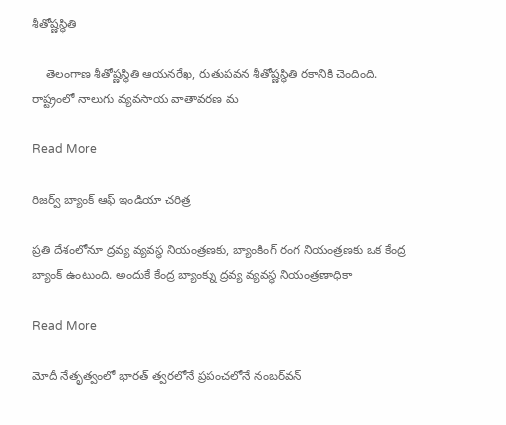శీతోష్ణస్థితి

    తెలంగాణ శీతోష్ణస్థితి ఆయనరేఖ, రుతుపవన శీతోష్ణస్థితి రకానికి చెందింది.      రాష్ట్రంలో నాలుగు వ్యవసాయ వాతావరణ మ

Read More

రిజర్వ్ బ్యాంక్ ఆఫ్ ఇండియా చరిత్ర

ప్రతి దేశంలోనూ ద్రవ్య వ్యవస్థ నియంత్రణకు, బ్యాంకింగ్ రంగ నియంత్రణకు ఒక కేంద్ర బ్యాంక్ ఉంటుంది. అందుకే కేంద్ర బ్యాంక్ను ద్రవ్య వ్యవస్థ నియంత్రణాధికా

Read More

మోదీ నేతృత్వంలో భారత్‌‌‌‌‌‌‌‌ త్వరలోనే ప్రపంచలోనే నంబర్‌‌‌‌‌‌‌‌వన్‌‌‌‌‌‌‌‌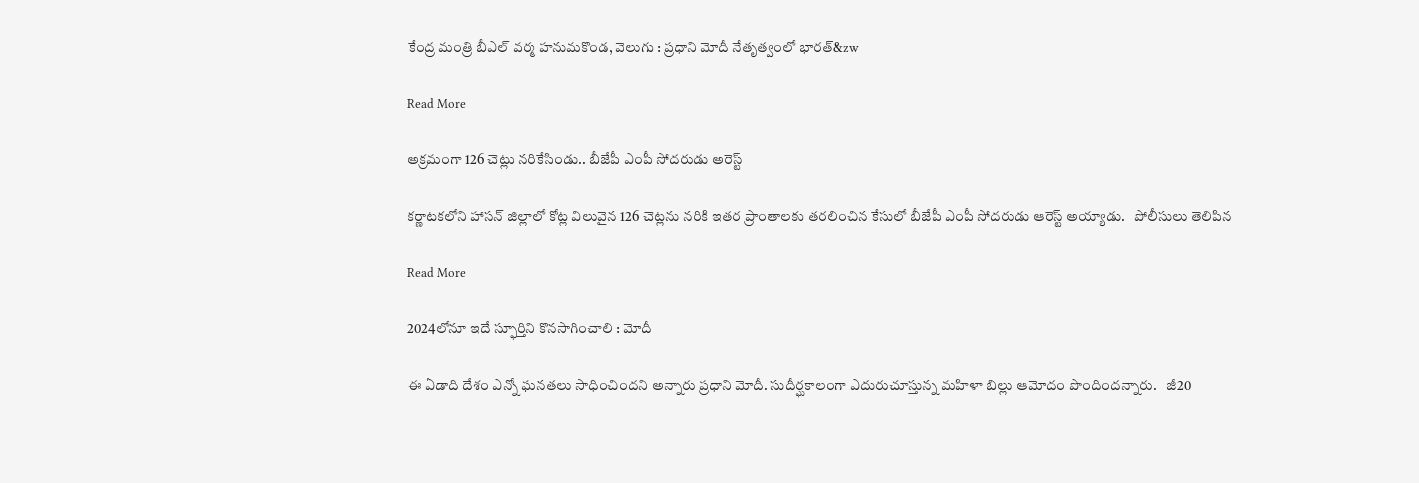కేంద్ర మంత్రి బీఎల్‌‌‌‌‌‌‌‌ వర్మ హనుమకొండ, వెలుగు : ప్రధాని మోదీ నేతృత్వంలో భారత్‌‌‌&zw

Read More

అక్రమంగా 126 చెట్లు నరికేసిండు.. బీజేపీ ఎంపీ సోదరుడు అరెస్ట్‌

కర్ణాటకలోని హాసన్ జిల్లాలో కోట్ల విలువైన 126 చెట్లను నరికి ఇతర ప్రాంతాలకు తరలించిన కేసులో బీజేపీ ఎంపీ సోదరుడు ఆరెస్ట్ అయ్యాడు.   పోలీసులు తెలిపిన

Read More

2024లోనూ ఇదే స్ఫూర్తిని కొనసాగించాలి : మోదీ

ఈ ఏడాది దేశం ఎన్నో ఘనతలు సాధించిందని అన్నారు ప్రధాని మోదీ. సుదీర్ఘకాలంగా ఎదురుచూస్తున్న మహిళా బిల్లు ఆమోదం పొందిందన్నారు.   జీ20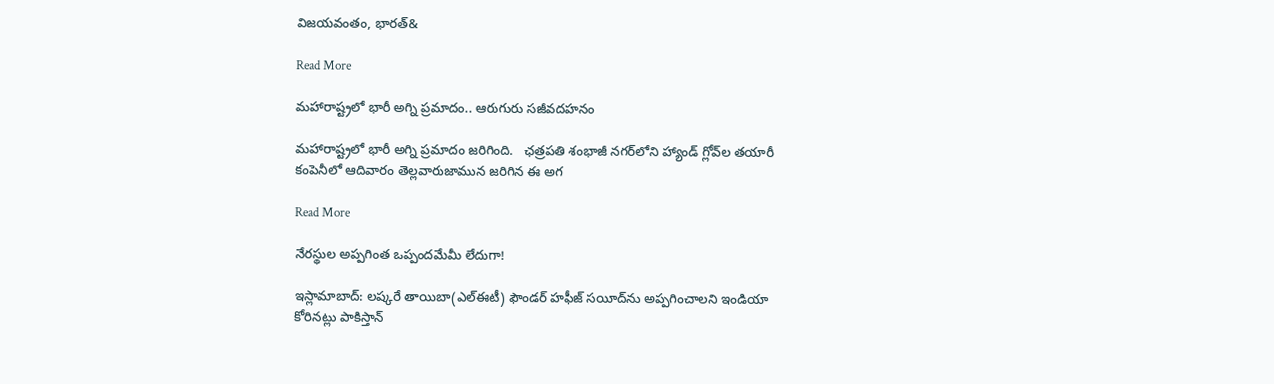విజయవంతం, భారత్&

Read More

మహారాష్ట్రలో భారీ అగ్ని ప్రమాదం.. ఆరుగురు సజీవదహనం

మహారాష్ట్రలో భారీ అగ్ని ప్రమాదం జరిగింది.   ఛత్రపతి శంభాజీ నగర్‌లోని హ్యాండ్ గ్లోవ్‌ల తయారీ కంపెనీలో ఆదివారం తెల్లవారుజామున జరిగిన ఈ అగ

Read More

నేరస్థుల అప్పగింత ఒప్పందమేమీ లేదుగా!

ఇస్లామాబాద్: లష్కరే తాయిబా(ఎల్‌‌ఈటీ) ఫౌండర్ హఫీజ్ సయీద్‌‌ను అప్పగించాలని ఇండియా కోరినట్లు పాకిస్తాన్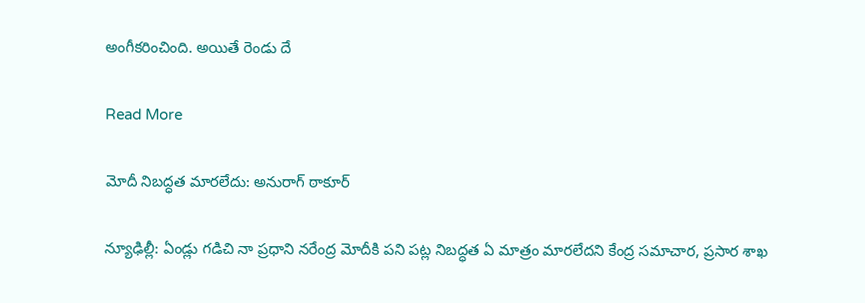అంగీకరించింది. అయితే రెండు దే

Read More

మోదీ నిబద్ధత మారలేదు: అనురాగ్ ఠాకూర్

న్యూఢిల్లీ: ఏండ్లు గడిచి నా ప్రధాని నరేంద్ర మోదీకి పని పట్ల నిబద్ధత ఏ మాత్రం మారలేదని కేంద్ర సమాచార, ప్రసార శాఖ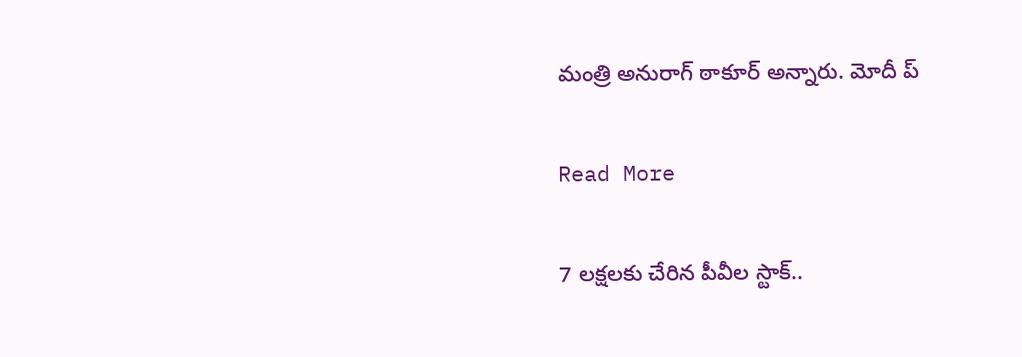మంత్రి అనురాగ్ ఠాకూర్ అన్నారు. మోదీ ప్

Read More

7 లక్షలకు చేరిన పీవీల స్టాక్..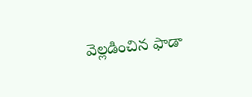వెల్లడించిన ఫాడా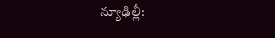న్యూఢిల్లీ: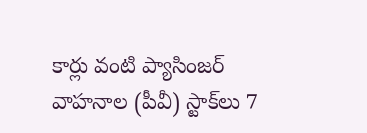కార్లు వంటి ప్యాసింజర్ వాహనాల (పీవీ) స్టాక్‌‌‌‌‌‌‌‌లు 7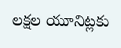లక్షల యూనిట్లకు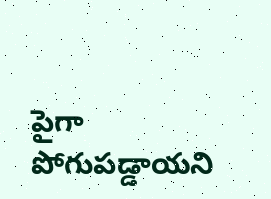పైగా పోగుపడ్డాయని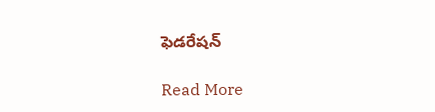ఫెడరేషన్

Read More